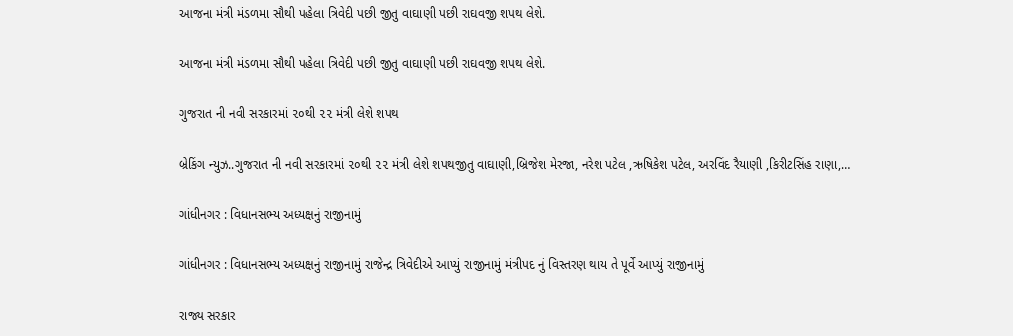આજના મંત્રી મંડળમા સૌથી પહેલા ત્રિવેદી પછી જીતુ વાઘાણી પછી રાઘવજી શપથ લેશે.

આજના મંત્રી મંડળમા સૌથી પહેલા ત્રિવેદી પછી જીતુ વાઘાણી પછી રાઘવજી શપથ લેશે.

ગુજરાત ની નવી સરકારમાં ૨૦થી ૨૨ મંત્રી લેશે શપથ

બ્રેકિંગ ન્યુઝ..ગુજરાત ની નવી સરકારમાં ૨૦થી ૨૨ મંત્રી લેશે શપથજીતુ વાઘાણી,બ્રિજેશ મેરજા, નરેશ પટેલ ,ઋષિકેશ પટેલ, અરવિંદ રૈયાણી ,કિરીટસિંહ રાણા,…

ગાંધીનગર : વિધાનસભ્ય અધ્યક્ષનું રાજીનામું

ગાંધીનગર : વિધાનસભ્ય અધ્યક્ષનું રાજીનામું રાજેન્દ્ર ત્રિવેદીએ આપ્યું રાજીનામું મંત્રીપદ નું વિસ્તરણ થાય તે પૂર્વે આપ્યું રાજીનામું

રાજ્ય સરકાર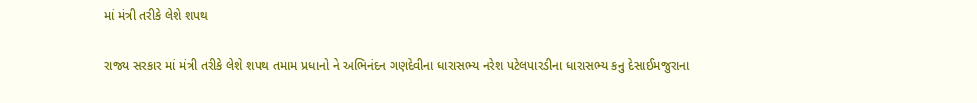માં મંત્રી તરીકે લેશે શપથ

રાજ્ય સરકાર માં મંત્રી તરીકે લેશે શપથ તમામ પ્રધાનો ને અભિનંદન ગણદેવીના ધારાસભ્ય નરેશ પટેલપારડીના ધારાસભ્ય કનુ દેસાઈમજુરાના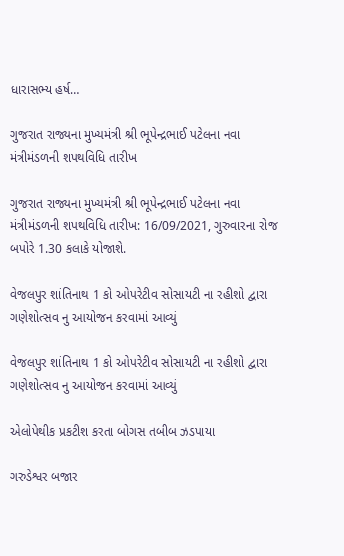ધારાસભ્ય હર્ષ…

ગુજરાત રાજ્યના મુખ્યમંત્રી શ્રી ભૂપેન્દ્રભાઈ પટેલના નવા મંત્રીમંડળની શપથવિધિ તારીખ

ગુજરાત રાજ્યના મુખ્યમંત્રી શ્રી ભૂપેન્દ્રભાઈ પટેલના નવા મંત્રીમંડળની શપથવિધિ તારીખ: 16/09/2021, ગુરુવારના રોજ બપોરે 1.30 કલાકે યોજાશે.

વેજલપુર શાંતિનાથ 1 કો ઓપરેટીવ સોસાયટી ના રહીશો દ્વારા ગણેશોત્સવ નુ આયોજન કરવામાં આવ્યું

વેજલપુર શાંતિનાથ 1 કો ઓપરેટીવ સોસાયટી ના રહીશો દ્વારા ગણેશોત્સવ નુ આયોજન કરવામાં આવ્યું

એલોપેથીક પ્રકટીશ કરતા બોગસ તબીબ ઝડપાયા

ગરુડેશ્વર બજાર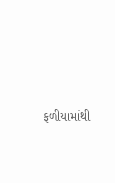ફળીયામાંથી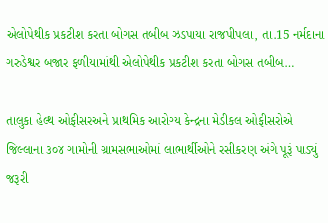એલોપેથીક પ્રકટીશ કરતા બોગસ તબીબ ઝડપાયા રાજપીપલા, તા.15 નર્મદાના ગરુડેશ્વર બજાર ફળીયામાંથી એલોપેથીક પ્રકટીશ કરતા બોગસ તબીબ…

તાલુકા હેલ્થ ઓફીસરઅને પ્રાથમિક આરોગ્ય કેન્દ્રના મેડીકલ ઓફીસરોએ જિલ્લાના ૩૦૪ ગામોની ગ્રામસભાઓમાં લાભાર્થીઓને રસીકરણ અંગે પૂરૂં પાડ્યું જરૂરી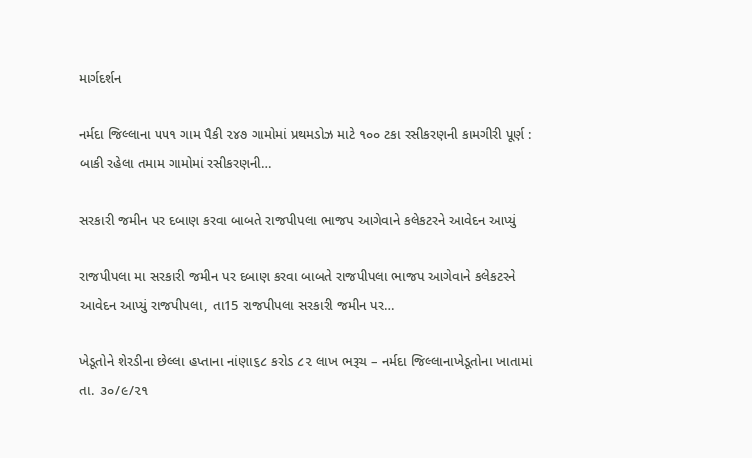માર્ગદર્શન

નર્મદા જિલ્લાના ૫૫૧ ગામ પૈકી ૨૪૭ ગામોમાં પ્રથમડોઝ માટે ૧૦૦ ટકા રસીકરણની કામગીરી પૂર્ણ : બાકી રહેલા તમામ ગામોમાં રસીકરણની…

સરકારી જમીન પર દબાણ કરવા બાબતે રાજપીપલા ભાજપ આગેવાને કલેકટરને આવેદન આપ્યું

રાજપીપલા મા સરકારી જમીન પર દબાણ કરવા બાબતે રાજપીપલા ભાજપ આગેવાને કલેકટરને આવેદન આપ્યું રાજપીપલા, તા15 રાજપીપલા સરકારી જમીન પર…

ખેડૂતોને શેરડીના છેલ્લા હપ્તાના નાંણા૬૮ કરોડ ૮૨ લાખ ભરૂચ – નર્મદા જિલ્લાનાખેડૂતોના ખાતામાં તા. ૩૦/૯/૨૧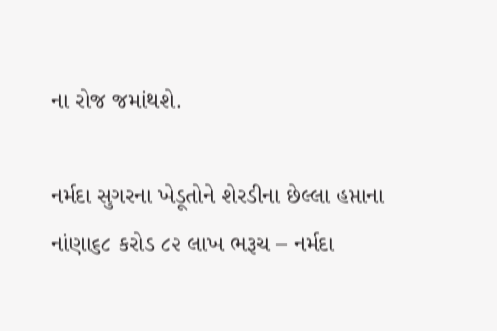ના રોજ જમાંથશે.

નર્મદા સુગરના ખેડૂતોને શેરડીના છેલ્લા હપ્તાના નાંણા૬૮ કરોડ ૮૨ લાખ ભરૂચ – નર્મદા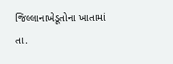જિલ્લાનાખેડૂતોના ખાતામાં તા.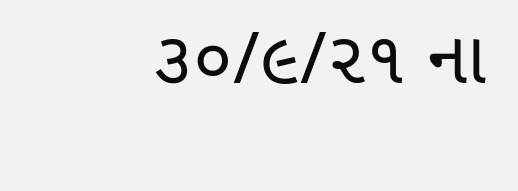૩૦/૯/૨૧ ના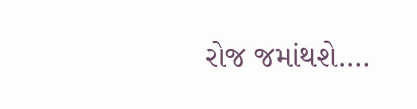રોજ જમાંથશે.…